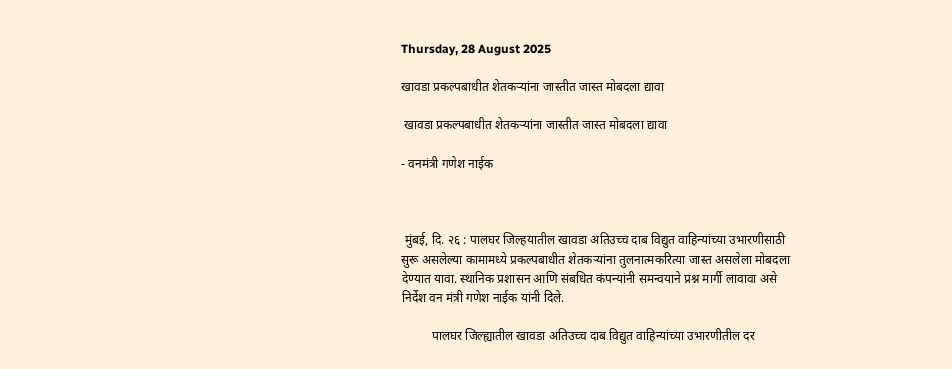Thursday, 28 August 2025

खावडा प्रकल्पबाधीत शेतकऱ्यांना जास्तीत जास्त मोबदला द्यावा

 खावडा प्रकल्पबाधीत शेतकऱ्यांना जास्तीत जास्त मोबदला द्यावा

- वनमंत्री गणेश नाईक



 मुंबई, दि. २६ : पालघर जिल्हयातील खावडा अतिउच्च दाब विद्युत वाहिन्यांच्या उभारणीसाठी सुरू असलेल्या कामामध्ये प्रकल्पबाधीत शेतकऱ्यांना तुलनात्मकरित्या जास्त असलेला मोबदला देण्यात यावा. स्थानिक प्रशासन आणि संबधित कंपन्यांनी समन्वयाने प्रश्न मार्गी लावावा असे निर्देश वन मंत्री गणेश नाईक यांनी दिले.

          पालघर जिल्ह्यातील खावडा अतिउच्च दाब विद्युत वाहिन्यांच्या उभारणीतील दर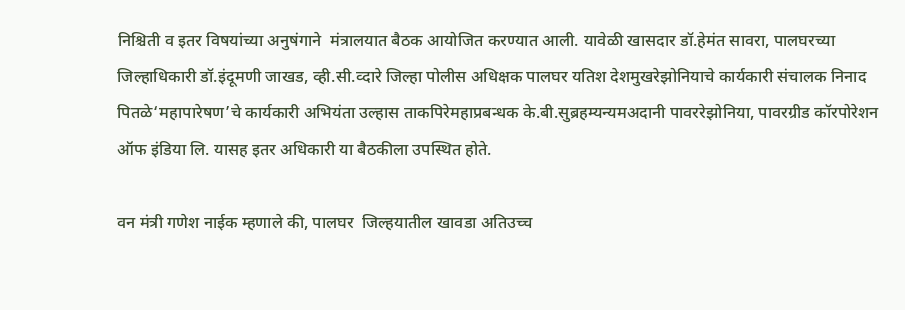निश्च‍िती व इतर विषयांच्या अनुषंगाने  मंत्रालयात बैठक आयोजित करण्यात आली. यावेळी खासदार डॉ.हेमंत सावरा, पालघरच्या जिल्हाधिकारी डॉ.इंदूमणी जाखड, व्ही.सी.व्दारे जिल्हा पोलीस अधिक्षक पालघर यतिश देशमुखरेझोनियाचे कार्यकारी संचालक निनाद पितळे‘महापारेषण’चे कार्यकारी अभियंता उल्हास ताकपिरेमहाप्रबन्धक के.बी.सुब्रहम्यन्यमअदानी पावररेझोनिया, पावरग्रीड कॉरपोरेशन ऑफ इंडिया लि. यासह इतर अधिकारी या बैठकीला उपस्थित होते.

वन मंत्री गणेश नाईक म्हणाले की, पालघर  जिल्हयातील खावडा अतिउच्च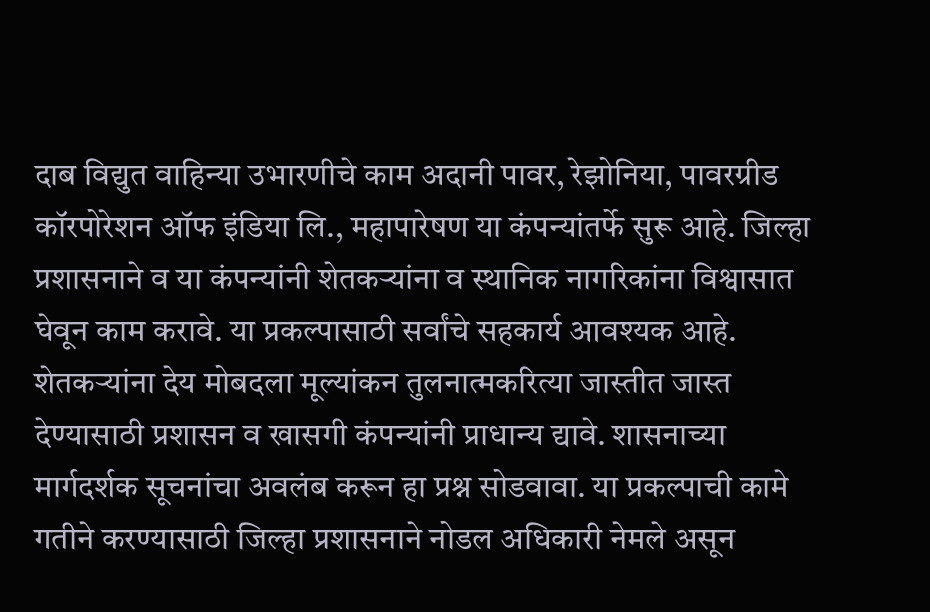दाब विद्युत वाहिन्या उभारणीचे काम अदानी पावर, रेझोनिया, पावरग्रीड कॉरपोरेशन ऑफ इंडिया लि., महापारेषण या कंपन्यांतर्फे सुरू आहे. जिल्हा प्रशासनाने व या कंपन्यांनी शेतकऱ्यांना व स्थानिक नागरिकांना विश्वासात घेवून काम करावे. या प्रकल्पासाठी सर्वांचे सहकार्य आवश्यक आहे. शेतकऱ्यांना देय मोबदला मूल्यांकन तुलनात्मकरित्या जास्तीत जास्त देण्यासाठी प्रशासन व खासगी कंपन्यांनी प्राधान्य द्यावे. शासनाच्या मार्गदर्शक सूचनांचा अवलंब करून हा प्रश्न सोडवावा. या प्रकल्पाची कामे गतीने करण्यासाठी जिल्हा प्रशासनाने नोडल अधिकारी नेमले असून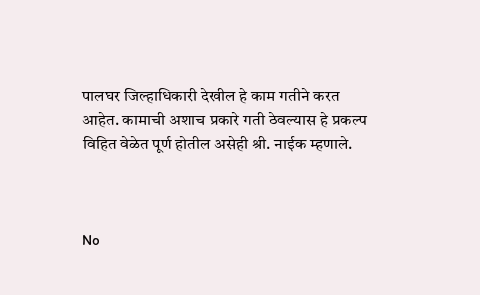पालघर जिल्हाधिकारी देखील हे काम गतीने करत आहेत. कामाची अशाच प्रकारे गती ठेवल्यास हे प्रकल्प विहित वेळेत पूर्ण होतील असेही श्री. नाईक म्हणाले.



No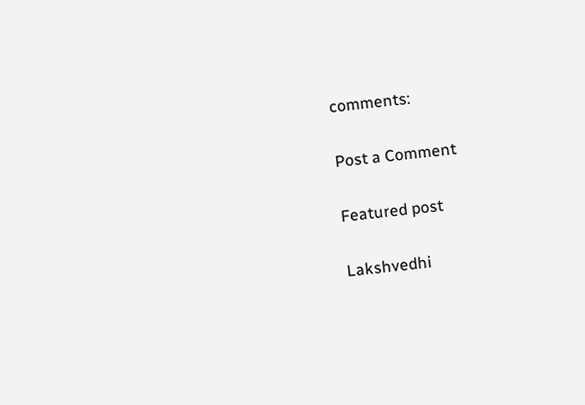comments:

Post a Comment

Featured post

Lakshvedhi